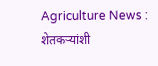Agriculture News : शेतकऱ्यांशी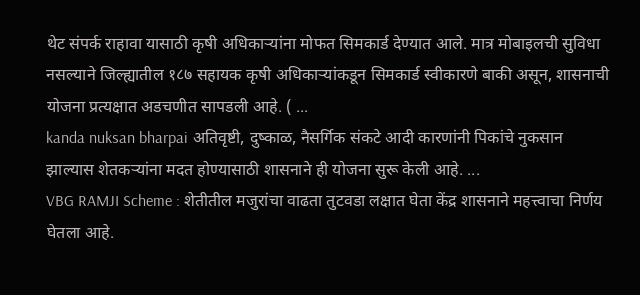थेट संपर्क राहावा यासाठी कृषी अधिकाऱ्यांना मोफत सिमकार्ड देण्यात आले. मात्र मोबाइलची सुविधा नसल्याने जिल्ह्यातील १८७ सहायक कृषी अधिकाऱ्यांकडून सिमकार्ड स्वीकारणे बाकी असून, शासनाची योजना प्रत्यक्षात अडचणीत सापडली आहे. ( ...
kanda nuksan bharpai अतिवृष्टी, दुष्काळ, नैसर्गिक संकटे आदी कारणांनी पिकांचे नुकसान झाल्यास शेतकऱ्यांना मदत होण्यासाठी शासनाने ही योजना सुरू केली आहे. ...
VBG RAMJI Scheme : शेतीतील मजुरांचा वाढता तुटवडा लक्षात घेता केंद्र शासनाने महत्त्वाचा निर्णय घेतला आहे.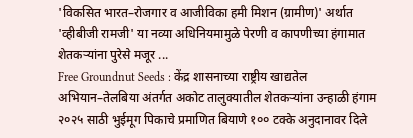'विकसित भारत–रोजगार व आजीविका हमी मिशन (ग्रामीण)' अर्थात 'व्हीबीजी रामजी' या नव्या अधिनियमामुळे पेरणी व कापणीच्या हंगामात शेतकऱ्यांना पुरेसे मजूर ...
Free Groundnut Seeds : केंद्र शासनाच्या राष्ट्रीय खाद्यतेल अभियान–तेलबिया अंतर्गत अकोट तालुक्यातील शेतकऱ्यांना उन्हाळी हंगाम २०२५ साठी भुईमूग पिकाचे प्रमाणित बियाणे १०० टक्के अनुदानावर दिले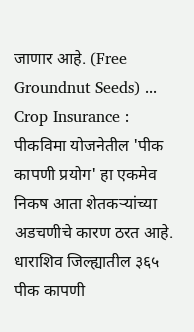जाणार आहे. (Free Groundnut Seeds) ...
Crop Insurance : पीकविमा योजनेतील 'पीक कापणी प्रयोग' हा एकमेव निकष आता शेतकऱ्यांच्या अडचणीचे कारण ठरत आहे. धाराशिव जिल्ह्यातील ३६५ पीक कापणी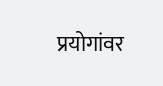प्रयोगांवर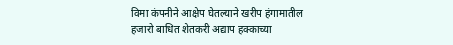विमा कंपनीने आक्षेप घेतल्याने खरीप हंगामातील हजारो बाधित शेतकरी अद्याप हक्काच्या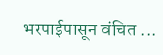भरपाईपासून वंचित ...